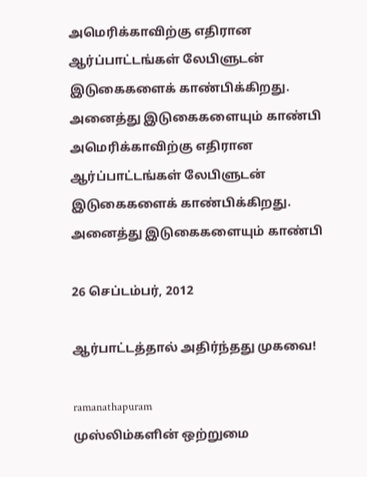அமெரிக்காவிற்கு எதிரான ஆர்ப்பாட்டங்கள் லேபிளுடன் இடுகைகளைக் காண்பிக்கிறது. அனைத்து இடுகைகளையும் காண்பி
அமெரிக்காவிற்கு எதிரான ஆர்ப்பாட்டங்கள் லேபிளுடன் இடுகைகளைக் காண்பிக்கிறது. அனைத்து இடுகைகளையும் காண்பி

26 செப்டம்பர், 2012

ஆர்பாட்டத்தால் அதிர்ந்தது முகவை!

ramanathapuram
முஸ்லிம்களின் ஒற்றுமை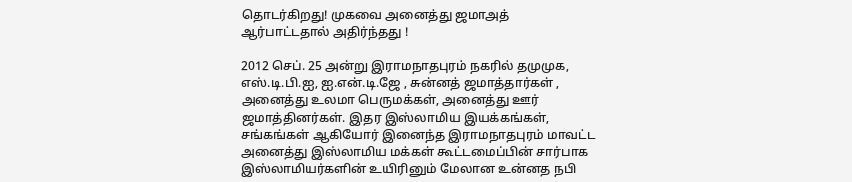தொடர்கிறது! முகவை அனைத்து ஜமாஅத் ஆர்பாட்டதால் அதிர்ந்தது !

2012 செப். 25 அன்று இராமநாதபுரம் நகரில் தமுமுக, எஸ்.டி.பி.ஐ, ஐ.என்.டி.ஜே , சுன்னத் ஜமாத்தார்கள் , அனைத்து உலமா பெருமக்கள், அனைத்து ஊர் ஜமாத்தினர்கள். இதர இஸ்லாமிய இயக்கங்கள், சங்கங்கள் ஆகியோர் இனைந்த இராமநாதபுரம் மாவட்ட அனைத்து இஸ்லாமிய மக்கள் கூட்டமைப்பின் சார்பாக
இஸ்லாமியர்களின் உயிரினும் மேலான உன்னத நபி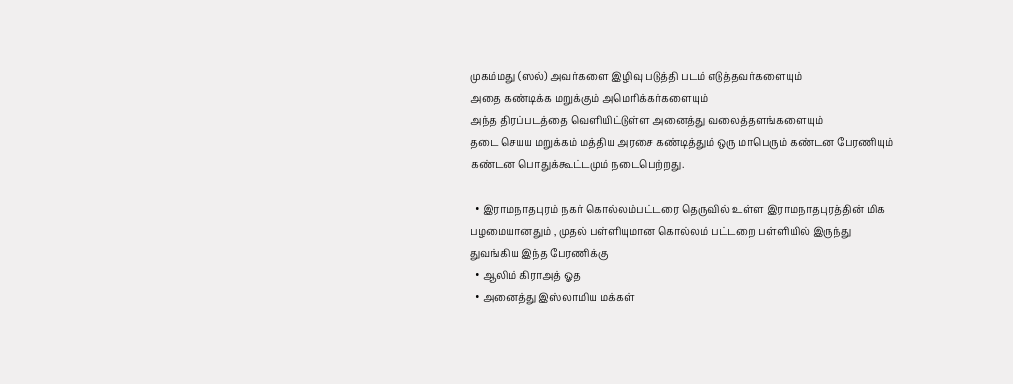முகம்மது (ஸல்) அவர்களை இழிவு படுத்தி படம் எடுத்தவர்களையும்
அதை கண்டிக்க மறுக்கும் அமெரிக்கர்களையும்
அந்த திரப்படத்தை வெளியிட்டுள்ள அனைத்து வலைத்தளங்களையும்
தடை செயய மறுக்கம் மத்திய அரசை கண்டித்தும் ஒரு மாபெரும் கண்டன பேரணியும் கண்டன பொதுக்கூட்டமும் நடைபெற்றது.

  • இராமநாதபுரம் நகர் கொல்லம்பட்டரை தெருவில் உள்ள இராமநாதபுரத்தின் மிக பழமையானதும் , முதல் பள்ளியுமான கொல்லம் பட்டறை பள்ளியில் இருந்து துவங்கிய இந்த பேரணிக்கு
  • ஆலிம் கிராஅத் ஓத
  • அனைத்து இஸ்லாமிய மக்கள்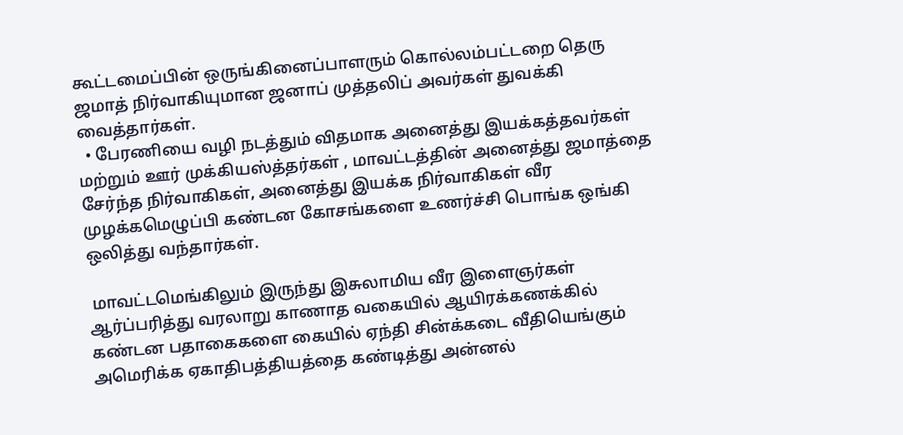கூட்டமைப்பின் ஒருங்கினைப்பாளரும் கொல்லம்பட்டறை தெரு ஜமாத் நிர்வாகியுமான ஜனாப் முத்தலிப் அவர்கள் துவக்கி வைத்தார்கள்.
  • பேரணியை வழி நடத்தும் விதமாக அனைத்து இயக்கத்தவர்கள் மற்றும் ஊர் முக்கியஸ்த்தர்கள் , மாவட்டத்தின் அனைத்து ஜமாத்தை சேர்ந்த நிர்வாகிகள், அனைத்து இயக்க நிர்வாகிகள் வீர முழக்கமெழுப்பி கண்டன கோசங்களை உணர்ச்சி பொங்க ஒங்கி ஒலித்து வந்தார்கள்.

 மாவட்டமெங்கிலும் இருந்து இசுலாமிய வீர இளைஞர்கள் ஆர்ப்பரித்து வரலாறு காணாத வகையில் ஆயிரக்கணக்கில் கண்டன பதாகைகளை கையில் ஏந்தி சின்க்கடை வீதியெங்கும் அமெரிக்க ஏகாதிபத்தியத்தை கண்டித்து அன்னல்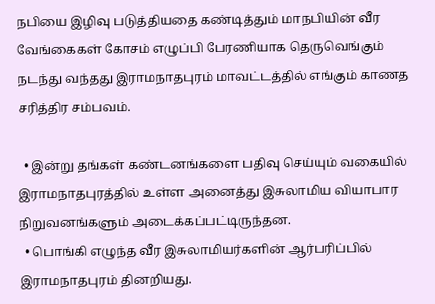நபியை இழிவு படுத்தியதை கண்டித்தும் மாநபியின் வீர வேங்கைகள் கோசம் எழுப்பி பேரணியாக தெருவெங்கும் நடந்து வந்தது இராமநாதபுரம் மாவட்டத்தில் எங்கும் காணத சரித்திர சம்பவம்.

  • இன்று தங்கள் கண்டனங்களை பதிவு செய்யும் வகையில் இராமநாதபுரத்தில் உள்ள அனைத்து இசுலாமிய வியாபார நிறுவனங்களும் அடைக்கப்பட்டிருந்தன.
  • பொங்கி எழுந்த வீர இசுலாமியர்களின் ஆர்பரிப்பில் இராமநாதபுரம் தினறியது.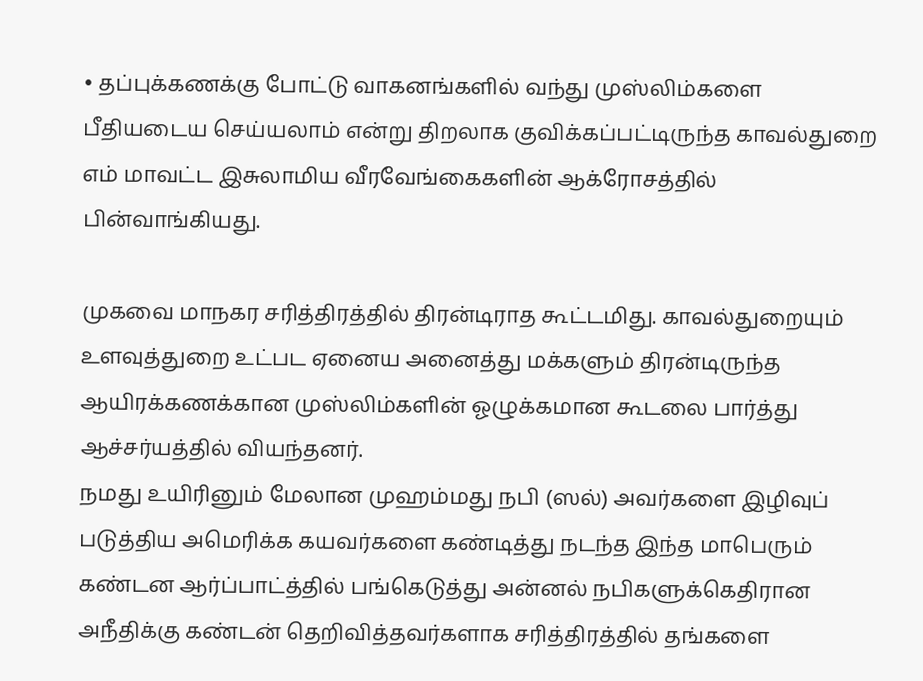• தப்புக்கணக்கு போட்டு வாகனங்களில் வந்து முஸ்லிம்களை பீதியடைய செய்யலாம் என்று திறலாக குவிக்கப்பட்டிருந்த காவல்துறை எம் மாவட்ட இசுலாமிய வீரவேங்கைகளின் ஆக்ரோசத்தில் பின்வாங்கியது.

முகவை மாநகர சரித்திரத்தில் திரன்டிராத கூட்டமிது. காவல்துறையும் உளவுத்துறை உட்பட ஏனைய அனைத்து மக்களும் திரன்டிருந்த ஆயிரக்கணக்கான முஸ்லிம்களின் ஓழுக்கமான கூடலை பார்த்து ஆச்சர்யத்தில் வியந்தனர்.
நமது உயிரினும் மேலான முஹம்மது நபி (ஸல்) அவர்களை இழிவுப் படுத்திய அமெரிக்க கயவர்களை கண்டித்து நடந்த இந்த மாபெரும் கண்டன ஆர்ப்பாட்த்தில் பங்கெடுத்து அன்னல் நபிகளுக்கெதிரான அநீதிக்கு கண்டன் தெறிவித்தவர்களாக சரித்திரத்தில் தங்களை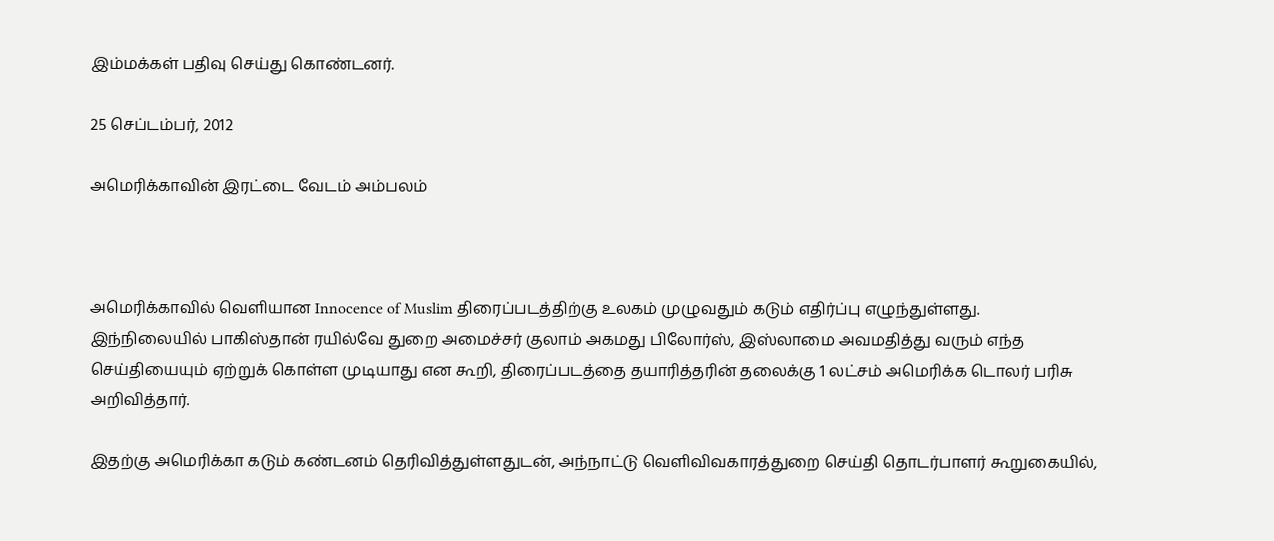இம்மக்கள் பதிவு செய்து கொண்டனர்.

25 செப்டம்பர், 2012

அமெரிக்காவின் இரட்டை வேடம் அம்பலம்



அமெரிக்காவில் வெளியான Innocence of Muslim திரைப்படத்திற்கு உலகம் முழுவதும் கடும் எதிர்ப்பு எழுந்துள்ளது.
இந்நிலையில் பாகிஸ்தான் ரயில்வே துறை அமைச்சர் குலாம் அகமது பிலோர்ஸ், இஸ்லாமை அவமதித்து வரும் எந்த செய்தியையும் ஏற்றுக் கொள்ள முடியாது என கூறி, திரைப்படத்தை தயாரித்தரின் தலைக்கு 1 லட்சம் அமெரிக்க டொலர் பரிசு அறிவித்தார்.

இதற்கு அமெரிக்கா கடும் கண்டனம் தெரிவித்துள்ளதுடன், அந்நாட்டு வெளிவிவகாரத்துறை செய்தி தொடர்பாளர் கூறுகையில்,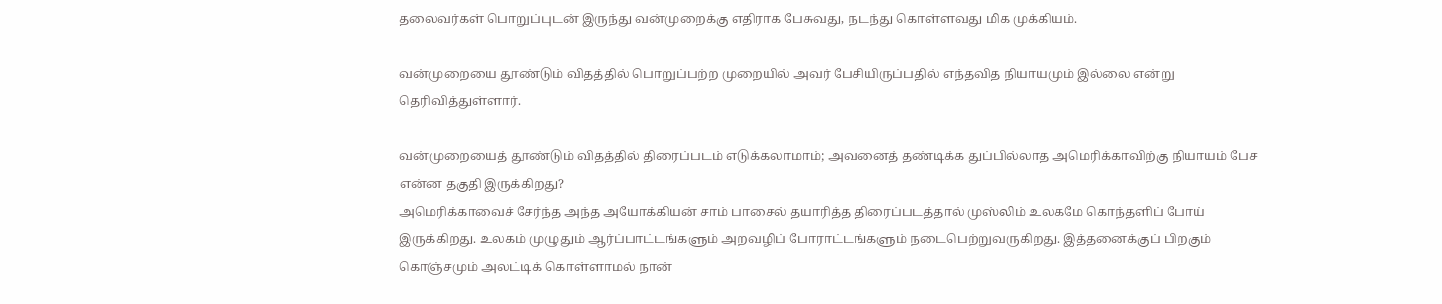தலைவர்கள் பொறுப்புடன் இருந்து வன்முறைக்கு எதிராக பேசுவது, நடந்து கொள்ளவது மிக முக்கியம்.

வன்முறையை தூண்டும் விதத்தில் பொறுப்பற்ற முறையில் அவர் பேசியிருப்பதில் எந்தவித நியாயமும் இல்லை என்று தெரிவித்துள்ளார்.

வன்முறையைத் தூண்டும் விதத்தில் திரைப்படம் எடுக்கலாமாம்; அவனைத் தண்டிக்க துப்பில்லாத அமெரிக்காவிற்கு நியாயம் பேச என்ன தகுதி இருக்கிறது?
அமெரிக்காவைச் சேர்ந்த அந்த அயோக்கியன் சாம் பாசைல் தயாரித்த திரைப்படத்தால் முஸ்லிம் உலகமே கொந்தளிப் போய் இருக்கிறது. உலகம் முழுதும் ஆர்ப்பாட்டங்களும் அறவழிப் போராட்டங்களும் நடைபெற்றுவருகிறது. இத்தனைக்குப் பிறகும் கொஞ்சமும் அலட்டிக் கொள்ளாமல் நான்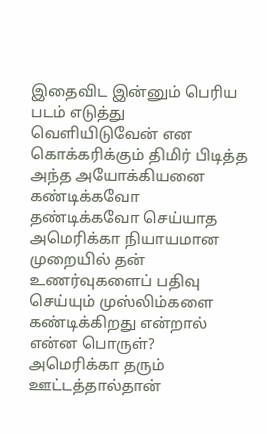இதைவிட இன்னும் பெரிய படம் எடுத்து வெளியிடுவேன் என கொக்கரிக்கும் திமிர் பிடித்த அந்த அயோக்கியனை கண்டிக்கவோ தண்டிக்கவோ செய்யாத அமெரிக்கா நியாயமான முறையில் தன் உணர்வுகளைப் பதிவு செய்யும் முஸ்லிம்களை கண்டிக்கிறது என்றால் என்ன பொருள்? அமெரிக்கா தரும் ஊட்டத்தால்தான்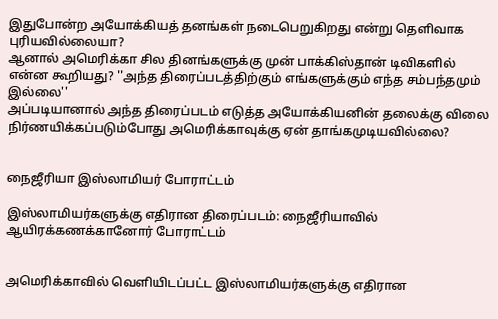இதுபோன்ற அயோக்கியத் தனங்கள் நடைபெறுகிறது என்று தெளிவாக புரியவில்லையா?
ஆனால் அமெரிக்கா சில தினங்களுக்கு முன் பாக்கிஸ்தான் டிவிகளில் என்ன கூறியது? ''அந்த திரைப்படத்திற்கும் எங்களுக்கும் எந்த சம்பந்தமும் இல்லை''
அப்படியானால் அந்த திரைப்படம் எடுத்த அயோக்கியனின் தலைக்கு விலை நிர்ணயிக்கப்படும்போது அமெரிக்காவுக்கு ஏன் தாங்கமுடியவில்லை?


நைஜீரியா இஸ்லாமியர் போராட்டம்

இஸ்லாமியர்களுக்கு எதிரான திரைப்படம்: நைஜீரியாவில் ஆயிரக்கணக்கானோர் போராட்டம்


அமெரிக்காவில் வெளியிடப்பட்ட இஸ்லாமியர்களுக்கு எதிரான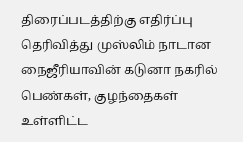திரைப்படத்திற்கு எதிர்ப்பு தெரிவித்து முஸ்லிம் நாடான நைஜீரியாவின் கடுனா நகரில் பெண்கள், குழந்தைகள் உள்ளிட்ட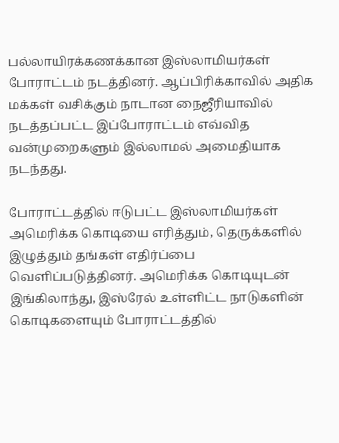பல்லாயிரக்கணக்கான இஸ்லாமியர்கள் போராட்டம் நடத்தினர். ஆப்பிரிக்காவில் அதிக மக்கள் வசிக்கும் நாடான நைஜீரியாவில் நடத்தப்பட்ட இப்போராட்டம் எவ்வித வன்முறைகளும் இல்லாமல் அமைதியாக நடந்தது.

போராட்டத்தில் ஈடுபட்ட இஸ்லாமியர்கள் அமெரிக்க கொடியை எரித்தும், தெருக்களில் இழுத்தும் தங்கள் எதிர்ப்பை வெளிப்படுத்தினர். அமெரிக்க கொடியுடன் இங்கிலாந்து, இஸ்ரேல் உள்ளிட்ட நாடுகளின் கொடிகளையும் போராட்டத்தில்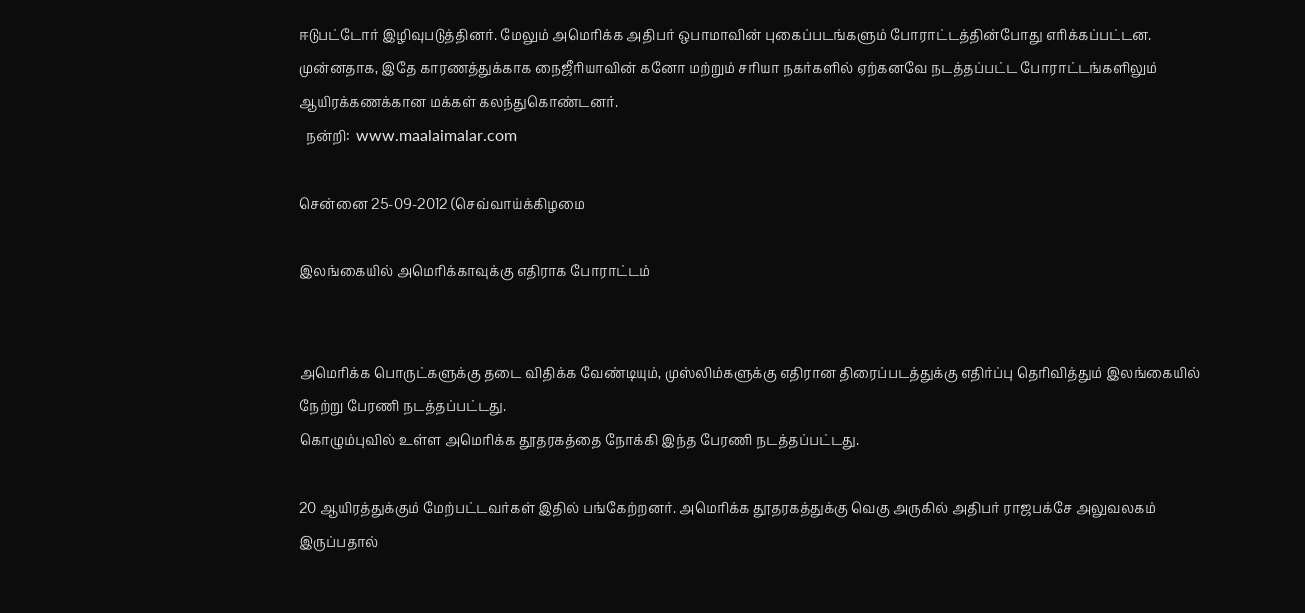ஈடுபட்டோர் இழிவுபடுத்தினர். மேலும் அமெரிக்க அதிபர் ஒபாமாவின் புகைப்படங்களும் போராட்டத்தின்போது எரிக்கப்பட்டன. முன்னதாக, இதே காரணத்துக்காக நைஜீரியாவின் கனோ மற்றும் சரியா நகர்களில் ஏற்கனவே நடத்தப்பட்ட போராட்டங்களிலும் ஆயிரக்கணக்கான மக்கள் கலந்துகொண்டனர்.
  நன்றி:  www.maalaimalar.com

சென்னை 25-09-2012 (செவ்வாய்க்கிழமை

இலங்கையில் அமெரிக்காவுக்கு எதிராக போராட்டம்


அமெரிக்க பொருட்களுக்கு தடை விதிக்க வேண்டியும், முஸ்லிம்களுக்கு எதிரான திரைப்படத்துக்கு எதிர்ப்பு தெரிவித்தும் இலங்கையில் நேற்று பேரணி நடத்தப்பட்டது.
கொழும்புவில் உள்ள அமெரிக்க தூதரகத்தை நோக்கி இந்த பேரணி நடத்தப்பட்டது.

20 ஆயிரத்துக்கும் மேற்பட்டவர்கள் இதில் பங்கேற்றனர். அமெரிக்க தூதரகத்துக்கு வெகு அருகில் அதிபர் ராஜபக்சே அலுவலகம் இருப்பதால்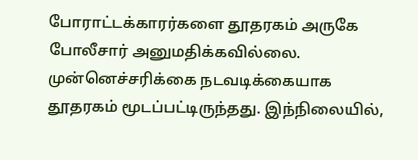போராட்டக்காரர்களை தூதரகம் அருகே போலீசார் அனுமதிக்கவில்லை. முன்னெச்சரிக்கை நடவடிக்கையாக தூதரகம் மூடப்பட்டிருந்தது. இந்நிலையில்,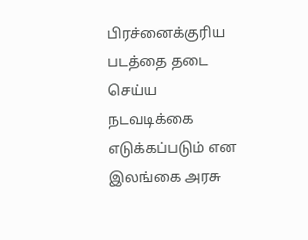பிரச்னைக்குரிய படத்தை தடை செய்ய நடவடிக்கை எடுக்கப்படும் என இலங்கை அரசு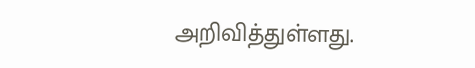அறிவித்துள்ளது.